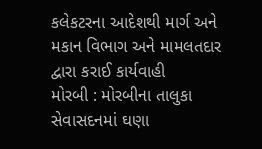કલેકટરના આદેશથી માર્ગ અને મકાન વિભાગ અને મામલતદાર દ્વારા કરાઈ કાર્યવાહી
મોરબી : મોરબીના તાલુકા સેવાસદનમાં ઘણા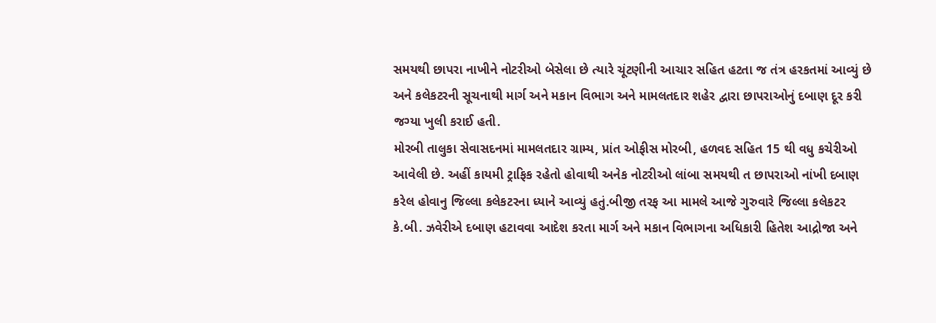સમયથી છાપરા નાખીને નોટરીઓ બેસેલા છે ત્યારે ચૂંટણીની આચાર સહિત હટતા જ તંત્ર હરકતમાં આવ્યું છે અને કલેકટરની સૂચનાથી માર્ગ અને મકાન વિભાગ અને મામલતદાર શહેર દ્વારા છાપરાઓનું દબાણ દૂર કરી જગ્યા ખુલી કરાઈ હતી.
મોરબી તાલુકા સેવાસદનમાં મામલતદાર ગ્રામ્ય, પ્રાંત ઓફીસ મોરબી, હળવદ સહિત 15 થી વધુ કચેરીઓ આવેલી છે. અહીં કાયમી ટ્રાફિક રહેતો હોવાથી અનેક નોટરીઓ લાંબા સમયથી ત છાપરાઓ નાંખી દબાણ કરેલ હોવાનુ જિલ્લા કલેકટરના ધ્યાને આવ્યું હતું.બીજી તરફ આ મામલે આજે ગુરુવારે જિલ્લા કલેકટર કે.બી. ઝવેરીએ દબાણ હટાવવા આદેશ કરતા માર્ગ અને મકાન વિભાગના અધિકારી હિતેશ આદ્રોજા અને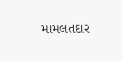મામલતદાર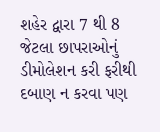શહેર દ્વારા 7 થી 8 જેટલા છાપરાઓનું ડીમોલેશન કરી ફરીથી દબાણ ન કરવા પણ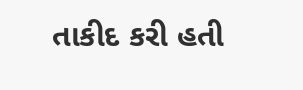તાકીદ કરી હતી